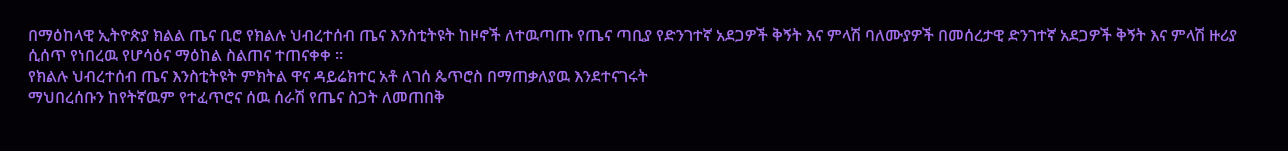በማዕከላዊ ኢትዮጵያ ክልል ጤና ቢሮ የክልሉ ህብረተሰብ ጤና እንስቲትዩት ከዞኖች ለተዉጣጡ የጤና ጣቢያ የድንገተኛ አደጋዎች ቅኝት እና ምላሽ ባለሙያዎች በመሰረታዊ ድንገተኛ አደጋዎች ቅኝት እና ምላሽ ዙሪያ ሲሰጥ የነበረዉ የሆሳዕና ማዕከል ስልጠና ተጠናቀቀ ፡፡
የክልሉ ህብረተሰብ ጤና እንስቲትዩት ምክትል ዋና ዳይሬክተር አቶ ለገሰ ጴጥሮስ በማጠቃለያዉ እንደተናገሩት
ማህበረሰቡን ከየትኛዉም የተፈጥሮና ሰዉ ሰራሽ የጤና ስጋት ለመጠበቅ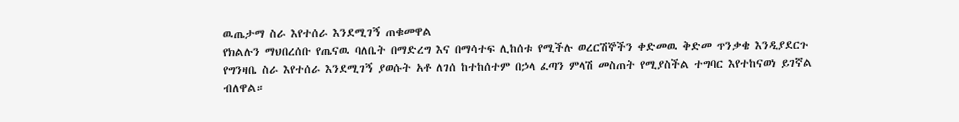ዉጤታማ ስራ እየተሰራ እንደሚገኝ ጠቁመዋል
የክልሉን ማህበረሰቡ የጤናዉ ባለቤት በማድረግ እና በማሳተፍ ሊከሰቱ የሚችሉ ወረርሽኞችን ቀድመዉ ቅድመ ጥንቃቄ እንዲያደርጉ የግንዛቤ ስራ እየተሰራ እንደሚገኝ ያወሱት አቶ ለገሰ ከተከሰተም በኃላ ፈጣን ምላሽ መስጠት የሚያስችል ተግባር እየተከናወነ ይገኛል ብለዋል።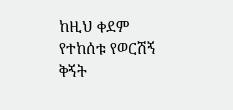ከዚህ ቀደም የተከሰቱ የወርሽኝ ቅኝት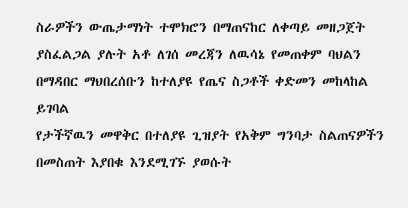ስራዎችን ውጤታማነት ተሞክሮን በማጠናከር ለቀጣይ መዘጋጀት ያስፈልጋል ያሉት አቶ ለገሰ መረጃን ለዉሳኔ የመጠቀም ባህልን በማዳበር ማህበረሰቡን ከተለያዩ የጤና ስጋቶች ቀድመን መከላከል ይገባል
የታችኛዉን መዋቅር በተለያዩ ጊዝያት የአቅም ግንባታ ስልጠናዎችን በመስጠት እያበቁ እንደሚገኙ ያወሱት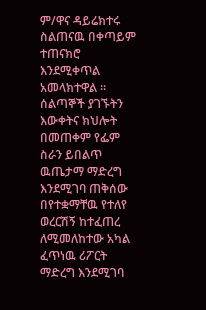ም/ዋና ዳይሬክተሩ ስልጠናዉ በቀጣይም ተጠናክሮ እንደሚቀጥል አመላክተዋል ።
ሰልጣኞች ያገኙትን እውቀትና ክህሎት በመጠቀም የፌም ስራን ይበልጥ ዉጤታማ ማድረግ እንደሚገባ ጠቅሰው በየተቋማቸዉ የተለየ ወረርሽኝ ከተፈጠረ ለሚመለከተው አካል ፈጥነዉ ሪፖርት ማድረግ እንደሚገባ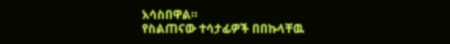አሳስበዋል።
የስልጠናው ተሳታፊዎች በበኩላቸዉ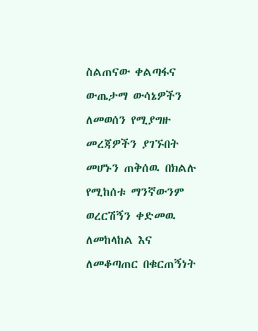ስልጠናው ቀልጣፋና ውጤታማ ውሳኔዎችን ለመወሰን የሚያግዙ መረጃዎችን ያገኙበት መሆኑን ጠቅሰዉ በክልሉ የሚከሰቱ ማንኛውንም ወረርሽኝን ቀድመዉ ለመከላከል እና ለመቆጣጠር በቁርጠኝነት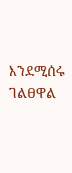እንደሚሰሩ ገልፀዋል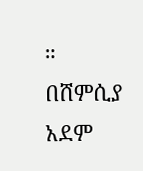።
በሸምሲያ አደም